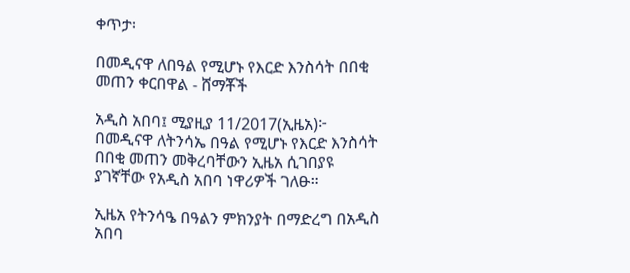ቀጥታ፡

በመዲናዋ ለበዓል የሚሆኑ የእርድ እንስሳት በበቂ መጠን ቀርበዋል - ሸማቾች

አዲስ አበባ፤ ሚያዚያ 11/2017(ኢዜአ)፦ በመዲናዋ ለትንሳኤ በዓል የሚሆኑ የእርድ እንስሳት በበቂ መጠን መቅረባቸውን ኢዜአ ሲገበያዩ ያገኛቸው የአዲስ አበባ ነዋሪዎች ገለፁ።

ኢዜአ የትንሳዔ በዓልን ምክንያት በማድረግ በአዲስ አበባ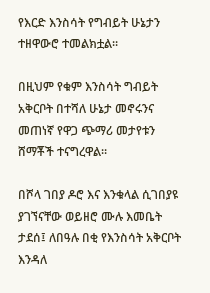የእርድ እንስሳት የግብይት ሁኔታን ተዘዋውሮ ተመልክቷል።

በዚህም የቁም እንስሳት ግብይት አቅርቦት በተሻለ ሁኔታ መኖሩንና መጠነኛ የዋጋ ጭማሪ መታየቱን ሸማቾች ተናግረዋል።

በሾላ ገበያ ዶሮ እና እንቁላል ሲገበያዩ ያገኘናቸው ወይዘሮ ሙሉ እመቤት ታደሰ፤ ለበዓሉ በቂ የእንስሳት አቅርቦት እንዳለ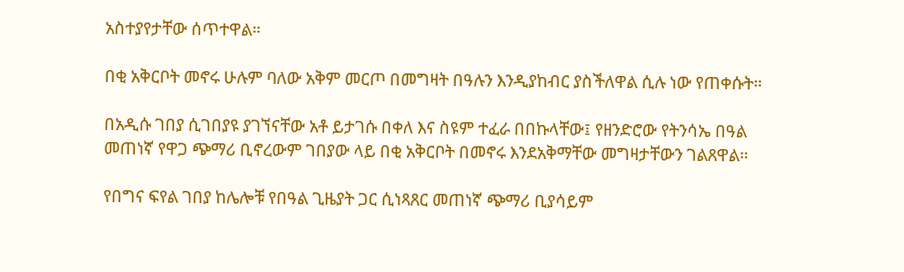አስተያየታቸው ሰጥተዋል።

በቂ አቅርቦት መኖሩ ሁሉም ባለው አቅም መርጦ በመግዛት በዓሉን እንዲያከብር ያስችለዋል ሲሉ ነው የጠቀሱት።

በአዲሱ ገበያ ሲገበያዩ ያገኘናቸው አቶ ይታገሱ በቀለ እና ስዩም ተፈራ በበኩላቸው፤ የዘንድሮው የትንሳኤ በዓል መጠነኛ የዋጋ ጭማሪ ቢኖረውም ገበያው ላይ በቂ አቅርቦት በመኖሩ እንደአቅማቸው መግዛታቸውን ገልጸዋል።

የበግና ፍየል ገበያ ከሌሎቹ የበዓል ጊዜያት ጋር ሲነጻጸር መጠነኛ ጭማሪ ቢያሳይም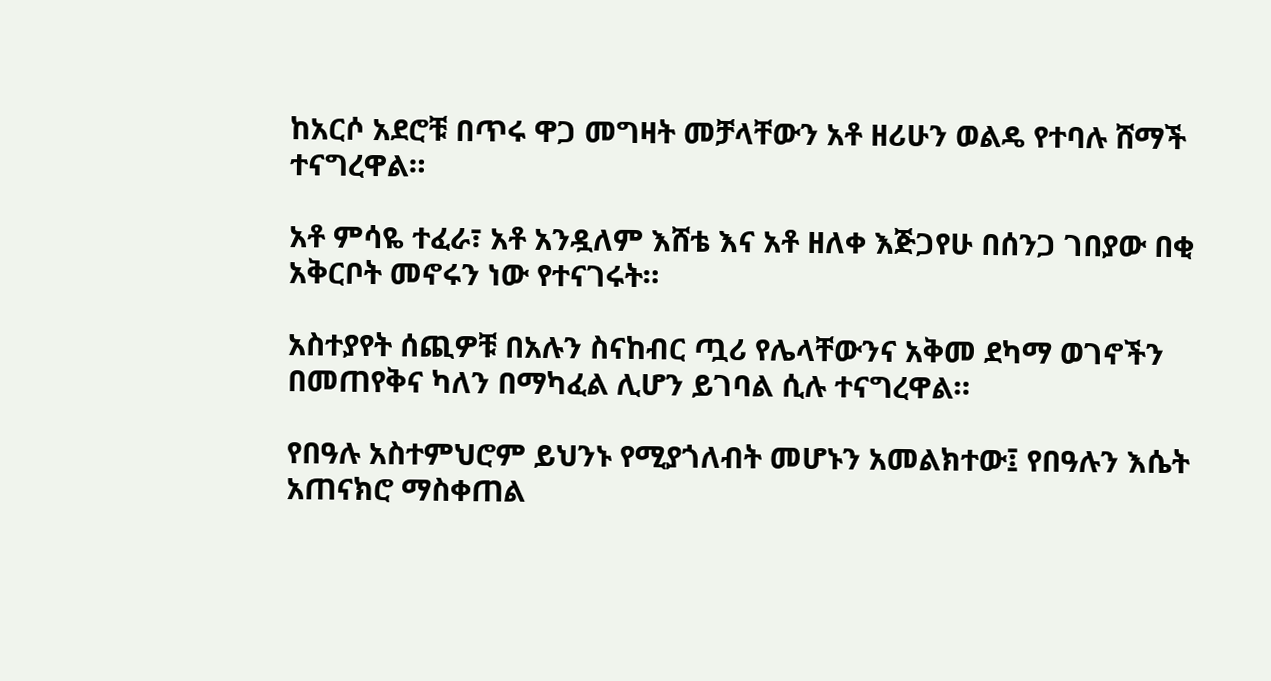ከአርሶ አደሮቹ በጥሩ ዋጋ መግዛት መቻላቸውን አቶ ዘሪሁን ወልዴ የተባሉ ሸማች ተናግረዋል።

አቶ ምሳዬ ተፈራ፣ አቶ አንዷለም እሸቴ እና አቶ ዘለቀ እጅጋየሁ በሰንጋ ገበያው በቂ አቅርቦት መኖሩን ነው የተናገሩት።

አስተያየት ሰጪዎቹ በአሉን ስናከብር ጧሪ የሌላቸውንና አቅመ ደካማ ወገኖችን በመጠየቅና ካለን በማካፈል ሊሆን ይገባል ሲሉ ተናግረዋል።

የበዓሉ አስተምህሮም ይህንኑ የሚያጎለብት መሆኑን አመልክተው፤ የበዓሉን እሴት አጠናክሮ ማስቀጠል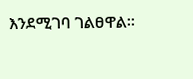እንደሚገባ ገልፀዋል።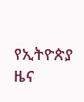የኢትዮጵያ ዜና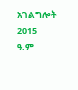አገልግሎት
2015
ዓ.ም